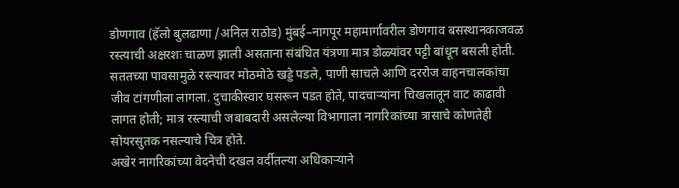डोणगाव (हॅलो बुलढाणा /अनिल राठोड) मुंबई–नागपूर महामार्गावरील डोणगाव बसस्थानकाजवळ रस्त्याची अक्षरशः चाळण झाली असताना संबंधित यंत्रणा मात्र डोळ्यांवर पट्टी बांधून बसली होती. सततच्या पावसामुळे रस्त्यावर मोठमोठे खड्डे पडले, पाणी साचले आणि दररोज वाहनचालकांचा जीव टांगणीला लागला. दुचाकीस्वार घसरून पडत होते, पादचाऱ्यांना चिखलातून वाट काढावी लागत होती; मात्र रस्त्याची जबाबदारी असलेल्या विभागाला नागरिकांच्या त्रासाचे कोणतेही सोयरसुतक नसल्याचे चित्र होते.
अखेर नागरिकांच्या वेदनेची दखल वर्दीतल्या अधिकाऱ्याने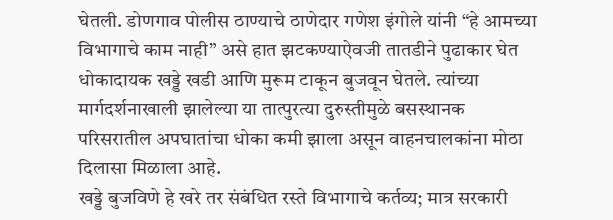घेतली. डोणगाव पोलीस ठाण्याचे ठाणेदार गणेश इंगोले यांनी “हे आमच्या विभागाचे काम नाही” असे हात झटकण्याऐवजी तातडीने पुढाकार घेत धोकादायक खड्डे खडी आणि मुरूम टाकून बुजवून घेतले. त्यांच्या मार्गदर्शनाखाली झालेल्या या तात्पुरत्या दुरुस्तीमुळे बसस्थानक परिसरातील अपघातांचा धोका कमी झाला असून वाहनचालकांना मोठा दिलासा मिळाला आहे.
खड्डे बुजविणे हे खरे तर संबंधित रस्ते विभागाचे कर्तव्य; मात्र सरकारी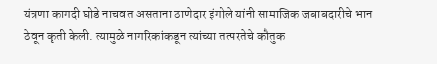यंत्रणा कागदी घोडे नाचवत असताना ठाणेदार इंगोले यांनी सामाजिक जबाबदारीचे भान ठेवून कृती केली. त्यामुळे नागरिकांकडून त्यांच्या तत्परतेचे कौतुक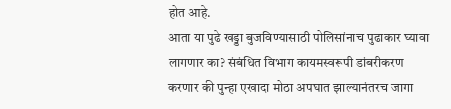होत आहे.
आता या पुढे खड्डा बुजविण्यासाठी पोलिसांनाच पुढाकार घ्यावा लागणार का? संबंधित विभाग कायमस्वरूपी डांबरीकरण करणार की पुन्हा एखादा मोठा अपघात झाल्यानंतरच जागा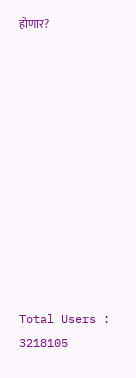होणार?











Total Users : 3218105